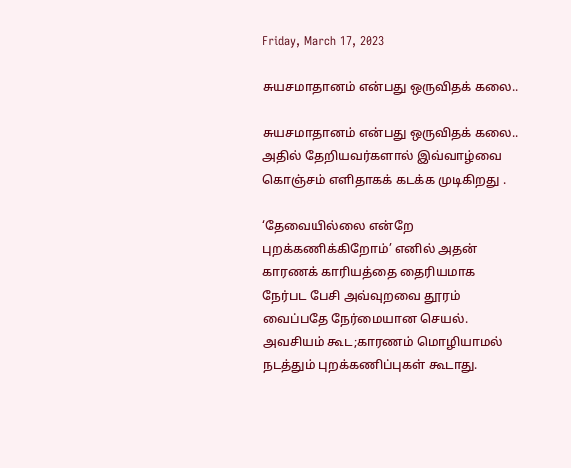Friday, March 17, 2023

சுயசமாதானம் என்பது ஒருவிதக் கலை..

சுயசமாதானம் என்பது ஒருவிதக் கலை..
அதில் தேறியவர்களால் இவ்வாழ்வை கொஞ்சம் எளிதாகக் கடக்க முடிகிறது .

‘தேவையில்லை என்றே புறக்கணிக்கிறோம்’ எனில் அதன் காரணக் காரியத்தை தைரியமாக நேர்பட பேசி அவ்வுறவை தூரம் வைப்பதே நேர்மையான செயல். அவசியம் கூட;காரணம் மொழியாமல் நடத்தும் புறக்கணிப்புகள் கூடாது.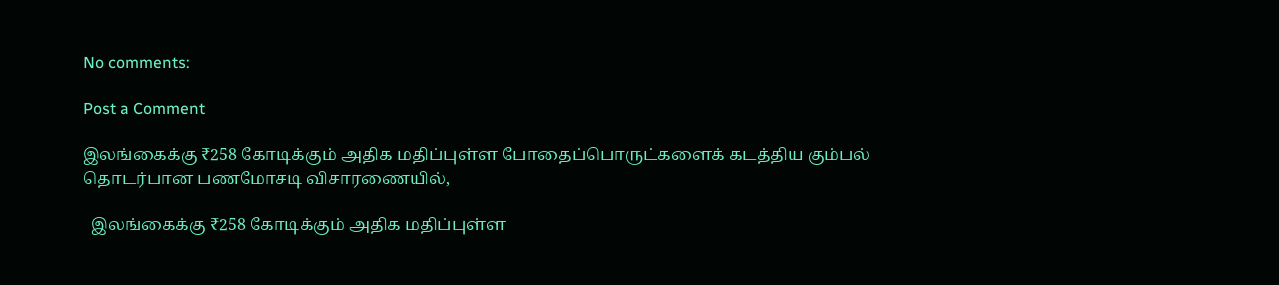No comments:

Post a Comment

இலங்கைக்கு ₹258 கோடிக்கும் அதிக மதிப்புள்ள போதைப்பொருட்களைக் கடத்திய கும்பல் தொடர்பான பணமோசடி விசாரணையில்,

  இலங்கைக்கு ₹258 கோடிக்கும் அதிக மதிப்புள்ள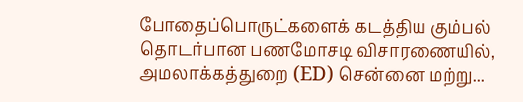போதைப்பொருட்களைக் கடத்திய கும்பல் தொடர்பான பணமோசடி விசாரணையில், அமலாக்கத்துறை (ED) சென்னை மற்று...